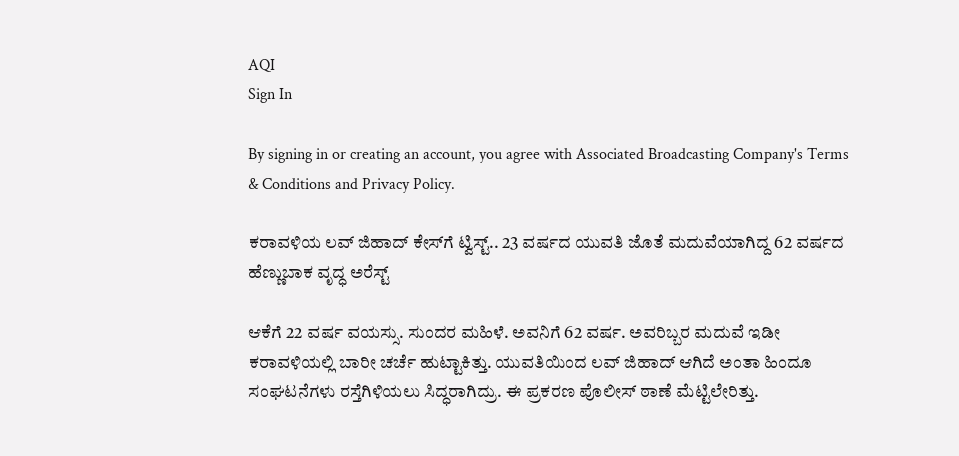AQI
Sign In

By signing in or creating an account, you agree with Associated Broadcasting Company's Terms & Conditions and Privacy Policy.

ಕರಾವಳಿಯ ಲವ್ ಜಿಹಾದ್ ಕೇಸ್‌ಗೆ ಟ್ವಿಸ್ಟ್.. 23 ವರ್ಷದ ಯುವತಿ ಜೊತೆ ಮದುವೆಯಾಗಿದ್ದ 62 ವರ್ಷದ ಹೆಣ್ಣುಬಾಕ ವೃದ್ಧ ಅರೆಸ್ಟ್

ಆಕೆಗೆ 22 ವರ್ಷ ವಯಸ್ಸು. ಸುಂದರ ಮಹಿಳೆ. ಅವನಿಗೆ 62 ವರ್ಷ. ಅವರಿಬ್ಬರ ಮದುವೆ ಇಡೀ ಕರಾವಳಿಯಲ್ಲಿ ಬಾರೀ ಚರ್ಚೆ ಹುಟ್ಟಾಕಿತ್ತು. ಯುವತಿಯಿಂದ ಲವ್ ಜಿಹಾದ್ ಆಗಿದೆ ಅಂತಾ ಹಿಂದೂ ಸಂಘಟನೆಗಳು ರಸ್ತೆಗಿಳಿಯಲು ಸಿದ್ಧರಾಗಿದ್ರು. ಈ ಪ್ರಕರಣ ಪೊಲೀಸ್ ಠಾಣೆ ಮೆಟ್ಟಿಲೇರಿತ್ತು.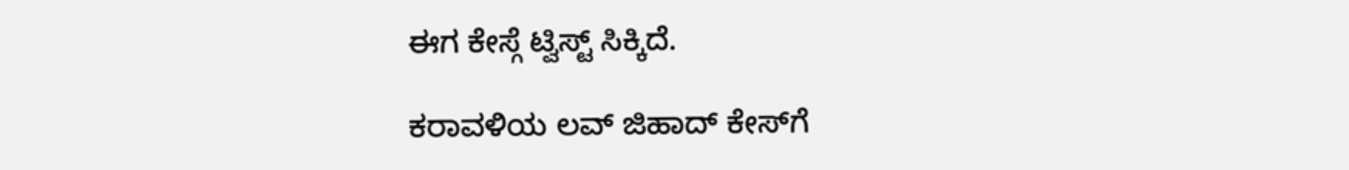ಈಗ ಕೇಸ್ಗೆ ಟ್ವಿಸ್ಟ್ ಸಿಕ್ಕಿದೆ.

ಕರಾವಳಿಯ ಲವ್ ಜಿಹಾದ್ ಕೇಸ್‌ಗೆ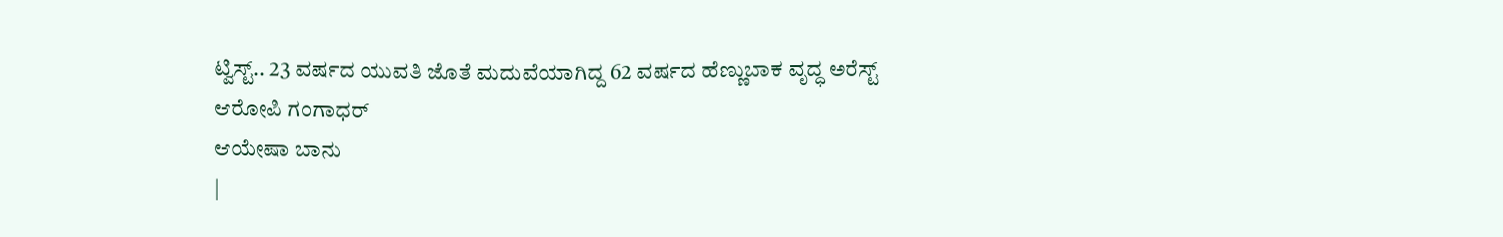ಟ್ವಿಸ್ಟ್.. 23 ವರ್ಷದ ಯುವತಿ ಜೊತೆ ಮದುವೆಯಾಗಿದ್ದ 62 ವರ್ಷದ ಹೆಣ್ಣುಬಾಕ ವೃದ್ಧ ಅರೆಸ್ಟ್
ಆರೋಪಿ ಗಂಗಾಧರ್
ಆಯೇಷಾ ಬಾನು
|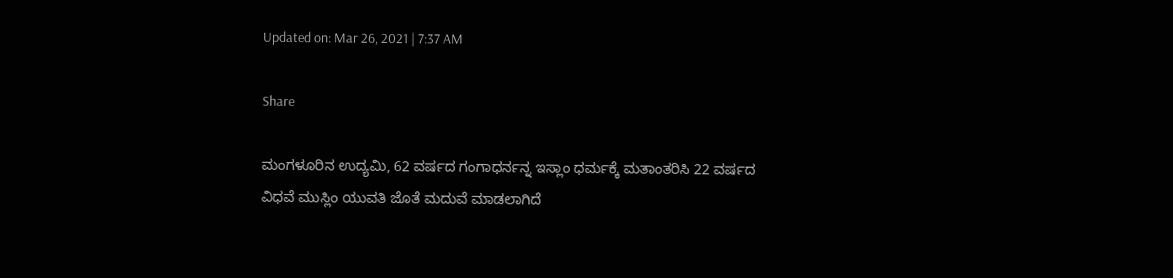Updated on: Mar 26, 2021 | 7:37 AM

Share

ಮಂಗಳೂರಿನ ಉದ್ಯಮಿ, 62 ವರ್ಷದ ಗಂಗಾಧರ್ನನ್ನ ಇಸ್ಲಾಂ ಧರ್ಮಕ್ಕೆ ಮತಾಂತರಿಸಿ 22 ವರ್ಷದ ವಿಧವೆ ಮುಸ್ಲಿಂ ಯುವತಿ ಜೊತೆ ಮದುವೆ ಮಾಡಲಾಗಿದೆ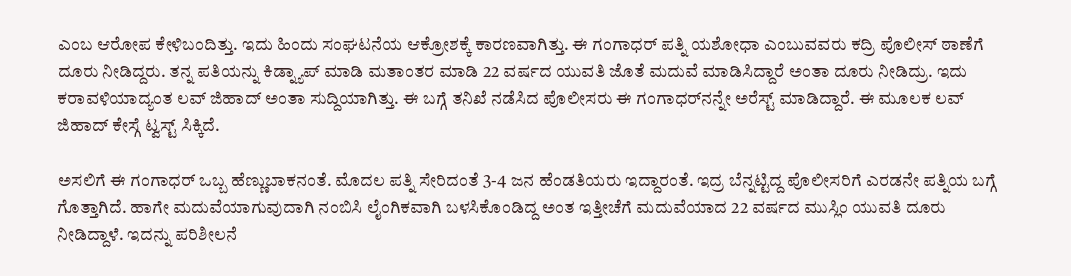ಎಂಬ ಆರೋಪ ಕೇಳಿಬಂದಿತ್ತು. ಇದು ಹಿಂದು ಸಂಘಟನೆಯ ಆಕ್ರೋಶಕ್ಕೆ ಕಾರಣವಾಗಿತ್ತು. ಈ ಗಂಗಾಧರ್ ಪತ್ನಿ ಯಶೋಧಾ ಎಂಬುವವರು ಕದ್ರಿ ಪೊಲೀಸ್ ಠಾಣೆಗೆ ದೂರು ನೀಡಿದ್ದರು. ತನ್ನ ಪತಿಯನ್ನು ಕಿಡ್ನ್ಯಾಪ್ ಮಾಡಿ ಮತಾಂತರ ಮಾಡಿ 22 ವರ್ಷದ ಯುವತಿ ಜೊತೆ ಮದುವೆ ಮಾಡಿಸಿದ್ದಾರೆ ಅಂತಾ ದೂರು ನೀಡಿದ್ರು. ಇದು ಕರಾವಳಿಯಾದ್ಯಂತ ಲವ್ ಜಿಹಾದ್ ಅಂತಾ ಸುದ್ದಿಯಾಗಿತ್ತು. ಈ ಬಗ್ಗೆ ತನಿಖೆ ನಡೆಸಿದ ಪೊಲೀಸರು ಈ ಗಂಗಾಧರ್‌ನನ್ನೇ ಅರೆಸ್ಟ್ ಮಾಡಿದ್ದಾರೆ. ಈ ಮೂಲಕ ಲವ್ ಜಿಹಾದ್ ಕೇಸ್ಗೆ ಟ್ವಸ್ಟ್ ಸಿಕ್ಕಿದೆ.

ಅಸಲಿಗೆ ಈ ಗಂಗಾಧರ್ ಒಬ್ಬ ಹೆಣ್ಣುಬಾಕನಂತೆ. ಮೊದಲ ಪತ್ನಿ ಸೇರಿದಂತೆ 3-4 ಜನ ಹೆಂಡತಿಯರು ಇದ್ದಾರಂತೆ. ಇದ್ರ ಬೆನ್ನಟ್ಟಿದ್ದ ಪೊಲೀಸರಿಗೆ ಎರಡನೇ ಪತ್ನಿಯ ಬಗ್ಗೆ ಗೊತ್ತಾಗಿದೆ. ಹಾಗೇ ಮದುವೆಯಾಗುವುದಾಗಿ ನಂಬಿಸಿ ಲೈಂಗಿಕವಾಗಿ ಬಳಸಿಕೊಂಡಿದ್ದ ಅಂತ ಇತ್ತೀಚೆಗೆ ಮದುವೆಯಾದ 22 ವರ್ಷದ ಮುಸ್ಲಿಂ ಯುವತಿ ದೂರು ನೀಡಿದ್ದಾಳೆ. ಇದನ್ನು ಪರಿಶೀಲನೆ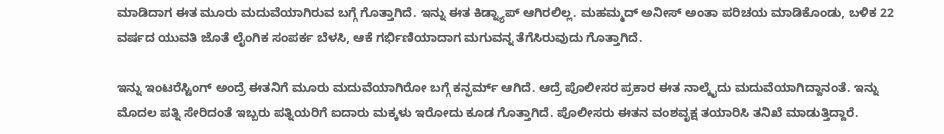ಮಾಡಿದಾಗ ಈತ ಮೂರು ಮದುವೆಯಾಗಿರುವ ಬಗ್ಗೆ ಗೊತ್ತಾಗಿದೆ. ಇನ್ನು ಈತ ಕಿಡ್ನ್ಯಾಪ್ ಆಗಿರಲಿಲ್ಲ. ಮಹಮ್ಮದ್ ಅನೀಸ್ ಅಂತಾ ಪರಿಚಯ ಮಾಡಿಕೊಂಡು, ಬಳಿಕ 22 ವರ್ಷದ ಯುವತಿ ಜೊತೆ ಲೈಂಗಿಕ ಸಂಪರ್ಕ ಬೆಳಸಿ, ಆಕೆ ಗರ್ಭಿಣಿಯಾದಾಗ ಮಗುವನ್ನ ತೆಗೆಸಿರುವುದು ಗೊತ್ತಾಗಿದೆ.

ಇನ್ನು ಇಂಟರೆಸ್ಟಿಂಗ್ ಅಂದ್ರೆ ಈತನಿಗೆ ಮೂರು ಮದುವೆಯಾಗಿರೋ ಬಗ್ಗೆ ಕನ್ಫರ್ಮ್ ಆಗಿದೆ. ಆದ್ರೆ ಪೊಲೀಸರ ಪ್ರಕಾರ ಈತ ನಾಲ್ಕೈದು ಮದುವೆಯಾಗಿದ್ದಾನಂತೆ. ಇನ್ನು ಮೊದಲ ಪತ್ನಿ ಸೇರಿದಂತೆ ಇಬ್ಬರು ಪತ್ನಿಯರಿಗೆ ಐದಾರು ಮಕ್ಕಳು ಇರೋದು ಕೂಡ ಗೊತ್ತಾಗಿದೆ. ಪೊಲೀಸರು ಈತನ ವಂಶವೃಕ್ಷ ತಯಾರಿಸಿ ತನಿಖೆ ಮಾಡುತ್ತಿದ್ದಾರೆ.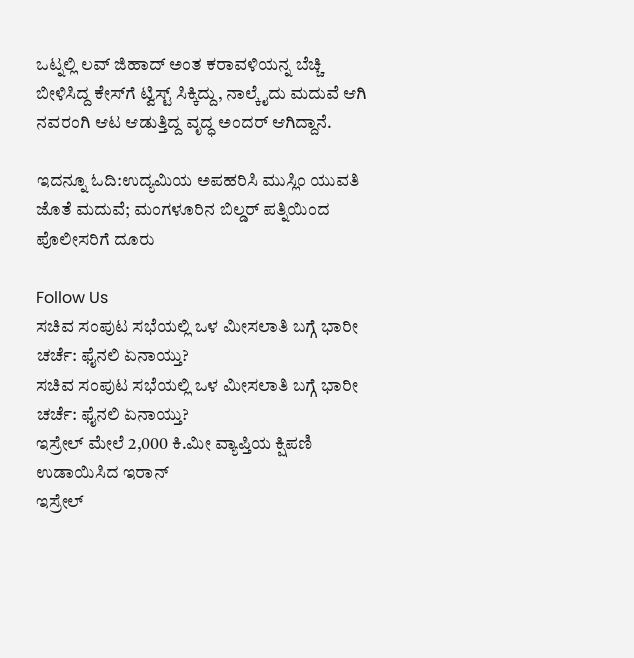ಒಟ್ನಲ್ಲಿ ಲವ್ ಜಿಹಾದ್ ಅಂತ ಕರಾವಳಿಯನ್ನ ಬೆಚ್ಚಿ ಬೀಳಿಸಿದ್ದ ಕೇಸ್‌ಗೆ ಟ್ವಿಸ್ಟ್ ಸಿಕ್ಕಿದ್ದು, ನಾಲ್ಕೈದು ಮದುವೆ ಆಗಿ ನವರಂಗಿ ಆಟ ಆಡುತ್ತಿದ್ದ ವೃದ್ಧ ಅಂದರ್ ಆಗಿದ್ದಾನೆ.

ಇದನ್ನೂ ಓದಿ:ಉದ್ಯಮಿಯ ಅಪಹರಿಸಿ ಮುಸ್ಲಿಂ ಯುವತಿ ಜೊತೆ ಮದುವೆ; ಮಂಗಳೂರಿನ ಬಿಲ್ಡರ್ ಪತ್ನಿಯಿಂದ ಪೊಲೀಸರಿಗೆ ದೂರು

Follow Us
ಸಚಿವ ಸಂಪುಟ ಸಭೆಯಲ್ಲಿ ಒಳ ಮೀಸಲಾತಿ ಬಗ್ಗೆ ಭಾರೀ ಚರ್ಚೆ: ಫೈನಲಿ ಏನಾಯ್ತು?
ಸಚಿವ ಸಂಪುಟ ಸಭೆಯಲ್ಲಿ ಒಳ ಮೀಸಲಾತಿ ಬಗ್ಗೆ ಭಾರೀ ಚರ್ಚೆ: ಫೈನಲಿ ಏನಾಯ್ತು?
ಇಸ್ರೇಲ್ ಮೇಲೆ 2,000 ಕಿ.ಮೀ ವ್ಯಾಪ್ತಿಯ ಕ್ಷಿಪಣಿ ಉಡಾಯಿಸಿದ ಇರಾನ್
ಇಸ್ರೇಲ್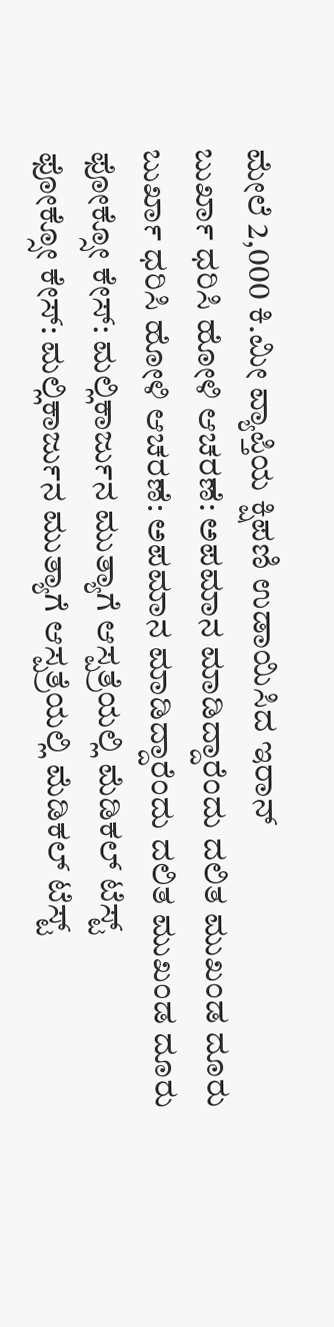ಮೇಲೆ 2,000 ಕಿ.ಮೀ ವ್ಯಾಪ್ತಿಯ ಕ್ಷಿಪಣಿ ಉಡಾಯಿಸಿದ ಇರಾನ್
ಬುರ್ಖಾ ಧರಿಸಿ ಹೋಳಿ ಆಚರಣೆ: ಅಪಮಾನ ಮಾಡಿದ್ದಾರೆಂದು ದಲಿತ ಮುಖಂಡ ದೂರು
ಬುರ್ಖಾ ಧರಿಸಿ ಹೋಳಿ ಆಚರಣೆ: ಅಪಮಾನ ಮಾಡಿದ್ದಾರೆಂದು ದಲಿತ ಮುಖಂಡ ದೂರು
ಫೋಕ್ಸೋ ಕೇಸ್: ಮಲ್ಲಿಕಾರ್ಜುನ ಮುತ್ಯಾಗೆ ಆಸ್ಪತ್ರೆಯಲ್ಲಿ ಮೆಡಿಕಲ್ ಟೆಸ್ಟ್
ಫೋಕ್ಸೋ ಕೇಸ್: ಮಲ್ಲಿಕಾರ್ಜುನ ಮುತ್ಯಾಗೆ ಆಸ್ಪತ್ರೆಯಲ್ಲಿ ಮೆಡಿಕಲ್ ಟೆಸ್ಟ್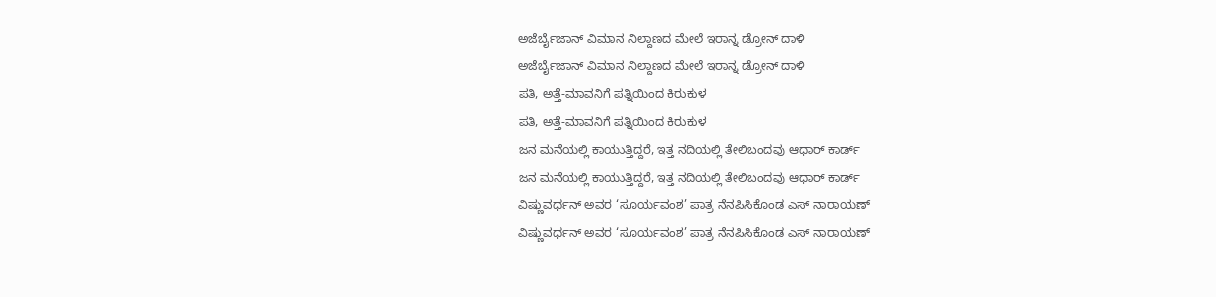ಅಜೆರ್ಬೈಜಾನ್ ವಿಮಾನ ನಿಲ್ದಾಣದ ಮೇಲೆ ಇರಾನ್ನ ಡ್ರೋನ್ ದಾಳಿ
ಅಜೆರ್ಬೈಜಾನ್ ವಿಮಾನ ನಿಲ್ದಾಣದ ಮೇಲೆ ಇರಾನ್ನ ಡ್ರೋನ್ ದಾಳಿ
ಪತಿ, ಅತ್ತೆ-ಮಾವನಿಗೆ ಪತ್ನಿಯಿಂದ ಕಿರುಕುಳ
ಪತಿ, ಅತ್ತೆ-ಮಾವನಿಗೆ ಪತ್ನಿಯಿಂದ ಕಿರುಕುಳ
ಜನ ಮನೆಯಲ್ಲಿ ಕಾಯುತ್ತಿದ್ದರೆ, ಇತ್ತ ನದಿಯಲ್ಲಿ ತೇಲಿಬಂದವು ಆಧಾರ್ ಕಾರ್ಡ್
ಜನ ಮನೆಯಲ್ಲಿ ಕಾಯುತ್ತಿದ್ದರೆ, ಇತ್ತ ನದಿಯಲ್ಲಿ ತೇಲಿಬಂದವು ಆಧಾರ್ ಕಾರ್ಡ್
ವಿಷ್ಣುವರ್ಧನ್ ಅವರ ‘ಸೂರ್ಯವಂಶ’ ಪಾತ್ರ ನೆನಪಿಸಿಕೊಂಡ ಎಸ್ ನಾರಾಯಣ್
ವಿಷ್ಣುವರ್ಧನ್ ಅವರ ‘ಸೂರ್ಯವಂಶ’ ಪಾತ್ರ ನೆನಪಿಸಿಕೊಂಡ ಎಸ್ ನಾರಾಯಣ್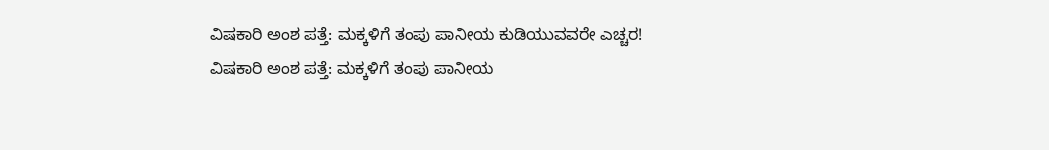ವಿಷಕಾರಿ ಅಂಶ ಪತ್ತೆ: ಮಕ್ಕಳಿಗೆ ತಂಪು ಪಾನೀಯ ಕುಡಿಯುವವರೇ ಎಚ್ಚರ!
ವಿಷಕಾರಿ ಅಂಶ ಪತ್ತೆ: ಮಕ್ಕಳಿಗೆ ತಂಪು ಪಾನೀಯ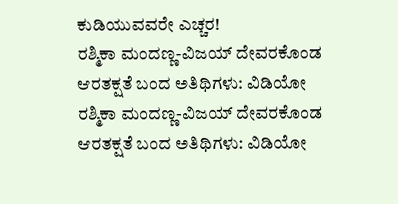ಕುಡಿಯುವವರೇ ಎಚ್ಚರ!
ರಶ್ಮಿಕಾ ಮಂದಣ್ಣ-ವಿಜಯ್ ದೇವರಕೊಂಡ ಆರತಕ್ಷತೆ ಬಂದ ಅತಿಥಿಗಳು: ವಿಡಿಯೋ
ರಶ್ಮಿಕಾ ಮಂದಣ್ಣ-ವಿಜಯ್ ದೇವರಕೊಂಡ ಆರತಕ್ಷತೆ ಬಂದ ಅತಿಥಿಗಳು: ವಿಡಿಯೋ